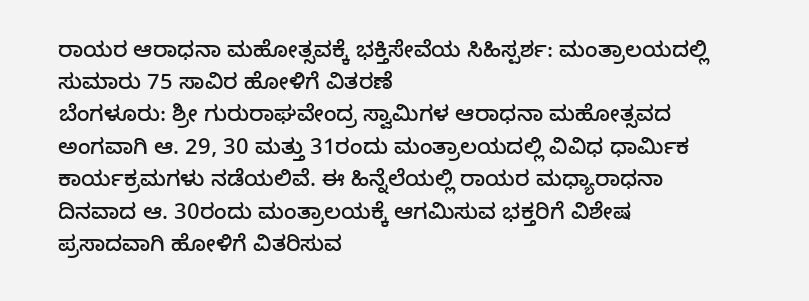ರಾಯರ ಆರಾಧನಾ ಮಹೋತ್ಸವಕ್ಕೆ ಭಕ್ತಿಸೇವೆಯ ಸಿಹಿಸ್ಪರ್ಶ: ಮಂತ್ರಾಲಯದಲ್ಲಿ ಸುಮಾರು 75 ಸಾವಿರ ಹೋಳಿಗೆ ವಿತರಣೆ
ಬೆಂಗಳೂರು: ಶ್ರೀ ಗುರುರಾಘವೇಂದ್ರ ಸ್ವಾಮಿಗಳ ಆರಾಧನಾ ಮಹೋತ್ಸವದ ಅಂಗವಾಗಿ ಆ. 29, 30 ಮತ್ತು 31ರಂದು ಮಂತ್ರಾಲಯದಲ್ಲಿ ವಿವಿಧ ಧಾರ್ಮಿಕ ಕಾರ್ಯಕ್ರಮಗಳು ನಡೆಯಲಿವೆ. ಈ ಹಿನ್ನೆಲೆಯಲ್ಲಿ ರಾಯರ ಮಧ್ಯಾರಾಧನಾ ದಿನವಾದ ಆ. 30ರಂದು ಮಂತ್ರಾಲಯಕ್ಕೆ ಆಗಮಿಸುವ ಭಕ್ತರಿಗೆ ವಿಶೇಷ ಪ್ರಸಾದವಾಗಿ ಹೋಳಿಗೆ ವಿತರಿಸುವ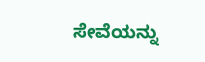ಸೇವೆಯನ್ನು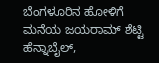ಬೆಂಗಳೂರಿನ ಹೋಳಿಗೆ ಮನೆಯ ಜಯರಾಮ್ ಶೆಟ್ಟಿ ಹೆನ್ನಾಬೈಲ್,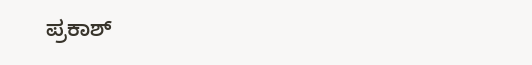ಪ್ರಕಾಶ್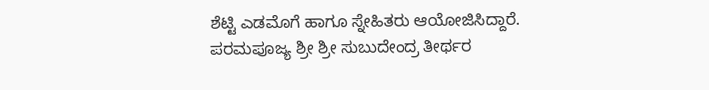ಶೆಟ್ಟಿ ಎಡಮೊಗೆ ಹಾಗೂ ಸ್ನೇಹಿತರು ಆಯೋಜಿಸಿದ್ದಾರೆ. ಪರಮಪೂಜ್ಯ ಶ್ರೀ ಶ್ರೀ ಸುಬುದೇಂದ್ರ ತೀರ್ಥರ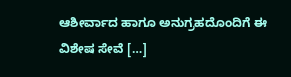ಆಶೀರ್ವಾದ ಹಾಗೂ ಅನುಗ್ರಹದೊಂದಿಗೆ ಈ ವಿಶೇಷ ಸೇವೆ […]